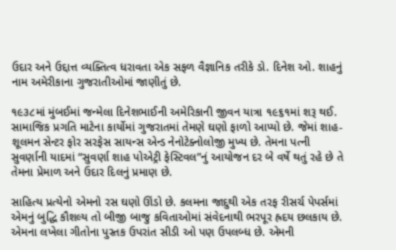ઉદાર અને ઉદ્દાત્ત વ્યક્તિત્વ ધરાવતા એક સફળ વૈજ્ઞાનિક તરીકે ડો. દિનેશ ઓ. શાહનું નામ અમેરીકાના ગુજરાતીઓમાં જાણીતું છે.

૧૯૩૮માં મુંબઈમાં જન્મેલા દિનેશભાઈની અમેરિકાની જીવન યાત્રા ૧૯૬૧માં શરૂ થઈ. સામાજિક પ્રગતિ માટેના કાર્યોમાં ગુજરાતમાં તેમણે ઘણો ફાળો આપ્યો છે. જેમાં શાહ-શૂલમન સેન્ટર ફોર સરફેસ સાયન્સ એન્ડ નેનોટેક્નોલોજી મુખ્ય છે. તેમના પત્ની સુવર્ણાની યાદમાં “સુવર્ણા શાહ પોએટ્રી ફેસ્ટિવલ”નું આયોજન દર બે વર્ષે થતું રહે છે તે તેમના પ્રેમાળ અને ઉદાર દિલનું પ્રમાણ છે.

સાહિત્ય પ્રત્યેનો એમનો રસ ઘણો ઊંડો છે. કલમના જાદુથી એક તરફ રીસર્ચ પેપર્સમાં એમનું બુદ્ધિ કૌશલ્ય તો બીજી બાજુ કવિતાઓમાં સંવેદનાથી ભરપૂર હ્રદય છલકાય છે. એમના લખેલા ગીતોના પુસ્તક ઉપરાંત સીડી ઓ પણ ઉપલબ્ધ છે. એમની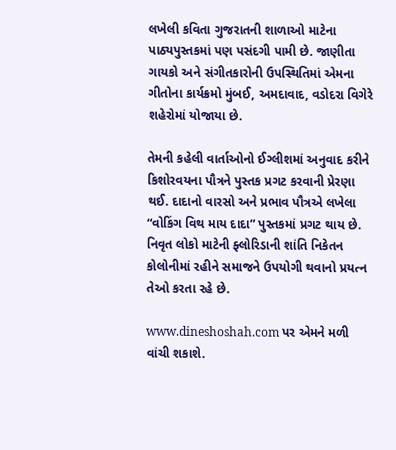લખેલી કવિતા ગુજરાતની શાળાઓ માટેના પાઠ્યપુસ્તકમાં પણ પસંદગી પામી છે. જાણીતા ગાયકો અને સંગીતકારોની ઉપસ્થિતિમાં એમના ગીતોના કાર્યક્રમો મુંબઈ, અમદાવાદ, વડોદરા વિગેરે શહેરોમાં યોજાયા છે.

તેમની કહેલી વાર્તાઓનો ઈગ્લીશમાં અનુવાદ કરીને કિશોરવયના પૌત્રને પુસ્તક પ્રગટ કરવાની પ્રેરણા થઈ. દાદાનો વારસો અને પ્રભાવ પૌત્રએ લખેલા “વોકિંગ વિથ માય દાદા” પુસ્તકમાં પ્રગટ થાય છે. નિવૃત લોકો માટેની ફ્લોરિડાની શાંતિ નિકેતન કોલોનીમાં રહીને સમાજને ઉપયોગી થવાનો પ્રયત્ન તેઓ કરતા રહે છે.

www.dineshoshah.com પર એમને મળી વાંચી શકાશે.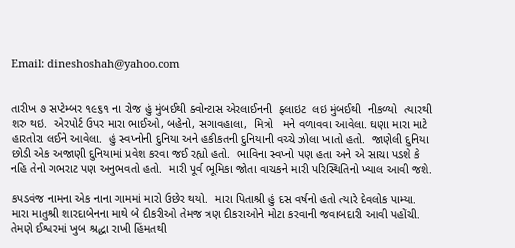Email: dineshoshah@yahoo.com


તારીખ ૭ સપ્ટેમ્બર ૧૯૬૧ ના રોજ હું મુંબઈથી ક્વોન્ટાસ એરલાઈનની  ફ્લાઇટ  લઇ મુંબઈથી  નીકળ્યો  ત્યારથી શરુ થઇ.  એરપોર્ટ ઉપર મારા ભાઈઓ, બહેનો, સગાવહાલા,  મિત્રો   મને વળાવવા આવેલા. ઘણા મારા માટે હારતોરા લઈને આવેલા.  હું સ્વપ્નોની દુનિયા અને હકીકતની દુનિયાની વચ્ચે ઝોલા ખાતો હતો.  જાણેલી દુનિયા છોડી એક અજાણી દુનિયામાં પ્રવેશ કરવા જઈ રહ્યો હતો.  ભાવિના સ્વપ્નો પણ હતા અને એ સાચા પડશે કે નહિ તેનો ગભરાટ પણ અનુભવતો હતો.  મારી પૂર્વ ભૂમિકા જોતા વાચકને મારી પરિસ્થિતિનો ખ્યાલ આવી જશે.

કપડવંજ નામના એક નાના ગામમાં મારો ઉછેર થયો.  મારા પિતાશ્રી હું દસ વર્ષનો હતો ત્યારે દેવલોક પામ્યા.  મારા માતુશ્રી શારદાબેનના માથે બે દીકરીઓ તેમજ ત્રણ દીકરાઓને મોટા કરવાની જવાબદારી આવી પહોંચી.  તેમણે ઈશ્વરમાં ખુબ શ્રદ્ધા રાખી હિંમતથી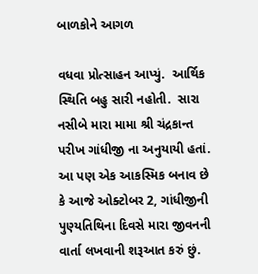બાળકોને આગળ

વધવા પ્રોત્સાહન આપ્યું.  આર્થિક સ્થિતિ બહુ સારી નહોતી.  સારા નસીબે મારા મામા શ્રી ચંદ્રકાન્ત પરીખ ગાંધીજી ના અનુયાયી હતાં. આ પણ એક આકસ્મિક બનાવ છે કે આજે ઓક્ટોબર 2, ગાંધીજીની પુણ્યતિથિના દિવસે મારા જીવનની વાર્તા લખવાની શરૂઆત કરું છું.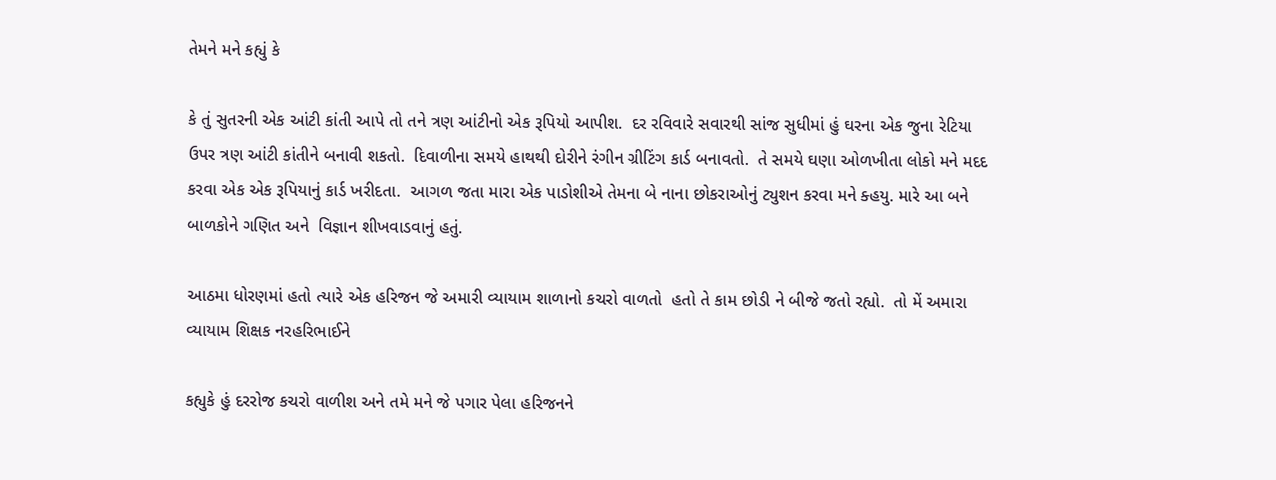તેમને મને કહ્યું કે

કે તું સુતરની એક આંટી કાંતી આપે તો તને ત્રણ આંટીનો એક રૂપિયો આપીશ.  દર રવિવારે સવારથી સાંજ સુધીમાં હું ઘરના એક જુના રેટિયા ઉપર ત્રણ આંટી કાંતીને બનાવી શકતો.  દિવાળીના સમયે હાથથી દોરીને રંગીન ગ્રીટિંગ કાર્ડ બનાવતો.  તે સમયે ઘણા ઓળખીતા લોકો મને મદદ કરવા એક એક રૂપિયાનું કાર્ડ ખરીદતા.  આગળ જતા મારા એક પાડોશીએ તેમના બે નાના છોકરાઓનું ટ્યુશન કરવા મને ક્હયુ. મારે આ બને બાળકોને ગણિત અને  વિજ્ઞાન શીખવાડવાનું હતું.

આઠમા ધોરણમાં હતો ત્યારે એક હરિજન જે અમારી વ્યાયામ શાળાનો કચરો વાળતો  હતો તે કામ છોડી ને બીજે જતો રહ્યો.  તો મેં અમારા વ્યાયામ શિક્ષક નરહરિભાઈને

કહ્યુકે હું દરરોજ કચરો વાળીશ અને તમે મને જે પગાર પેલા હરિજનને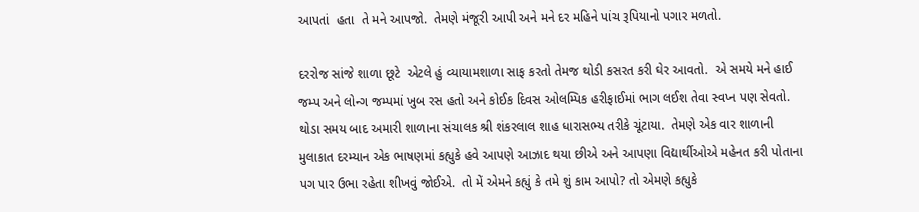આપતાં  હતા  તે મને આપજો.  તેમણે મંજૂરી આપી અને મને દર મહિને પાંચ રૂપિયાનો પગાર મળતો.

દરરોજ સાંજે શાળા છૂટે  એટલે હું વ્યાયામશાળા સાફ કરતો તેમજ થોડી કસરત કરી ઘેર આવતો.  એ સમયે મને હાઈ જમ્પ અને લોન્ગ જમ્પમાં ખુબ રસ હતો અને કોઈક દિવસ ઓલમ્પિક હરીફાઈમાં ભાગ લઈશ તેવા સ્વપ્ન પણ સેવતો.  થોડા સમય બાદ અમારી શાળાના સંચાલક શ્રી શંકરલાલ શાહ ધારાસભ્ય તરીકે ચૂંટાયા.  તેમણે એક વાર શાળાની મુલાકાત દરમ્યાન એક ભાષણમાં કહ્યુકે હવે આપણે આઝાદ થયા છીએ અને આપણા વિદ્યાર્થીઓએ મહેનત કરી પોતાના પગ પાર ઉભા રહેતા શીખવું જોઈએ.  તો મેં એમને કહ્યું કે તમે શું કામ આપો? તો એમણે કહ્યુકે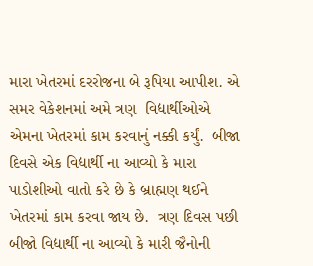મારા ખેતરમાં દરરોજના બે રૂપિયા આપીશ. એ સમર વેકેશનમાં અમે ત્રણ  વિદ્યાર્થીઓએ એમના ખેતરમાં કામ કરવાનું નક્કી કર્યું.  બીજા દિવસે એક વિદ્યાર્થી ના આવ્યો કે મારા પાડોશીઓ વાતો કરે છે કે બ્રાહ્મણ થઈને ખેતરમાં કામ કરવા જાય છે.  ત્રણ દિવસ પછી બીજો વિદ્યાર્થી ના આવ્યો કે મારી જૈનોની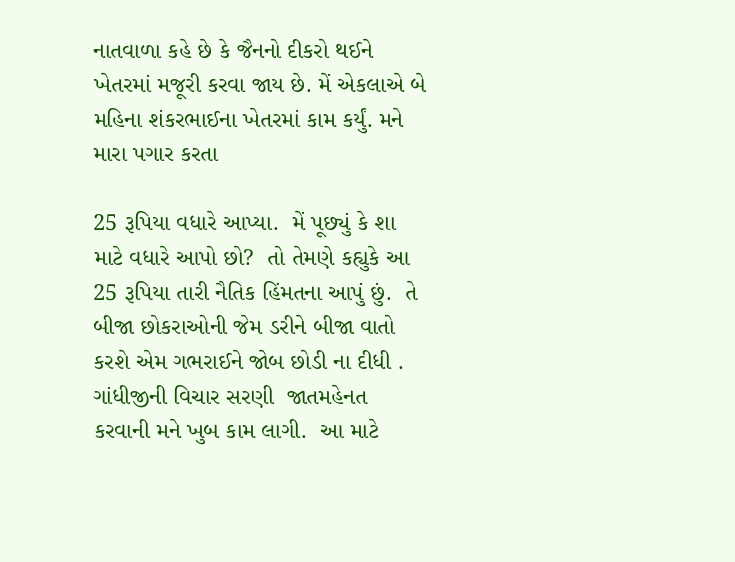નાતવાળા કહે છે કે જૈનનો દીકરો થઈને ખેતરમાં મજૂરી કરવા જાય છે. મેં એકલાએ બે મહિના શંકરભાઈના ખેતરમાં કામ કર્યું. મને મારા પગાર કરતા

25 રૂપિયા વધારે આપ્યા.  મેં પૂછ્યું કે શા માટે વધારે આપો છો?  તો તેમણે કહ્યુકે આ 25 રૂપિયા તારી નૈતિક હિંમતના આપું છું.  તે બીજા છોકરાઓની જેમ ડરીને બીજા વાતો કરશે એમ ગભરાઈને જોબ છોડી ના દીધી .  ગાંધીજીની વિચાર સરણી  જાતમહેનત કરવાની મને ખુબ કામ લાગી.  આ માટે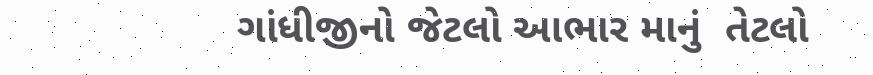ગાંધીજીનો જેટલો આભાર માનું  તેટલો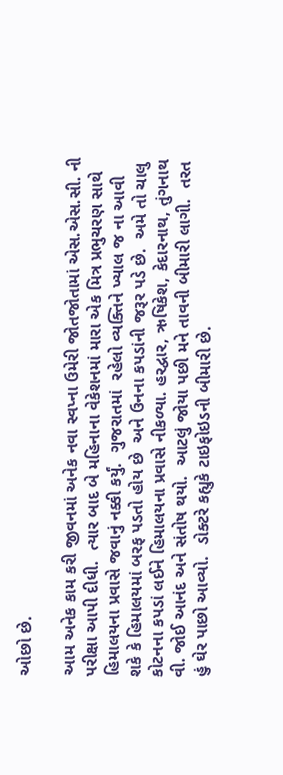ઓછો છે.

આમ અનેક કામ કરી જીવનમાં અનેક નવા સ્વપ્ના ઉમેરી જોતજોતામાં એસ.એસ.સી. ની પરીક્ષા આપી દીધી.  ત્યાર બાદ બે મહિનાના વેકેશનમાં મારા એક મિત્ર પ્રભુચરણ સાથે હિમાલયના પ્રવાસે જવાનું નક્કી કર્યું.  ગુજરાતમાં  રહેલો વ્યક્તિને ખ્યાલ જ ના આવી શકે કે હિમાલયમાં બરફ પડતો હોય છે  અને ઉનના કપડાંની જરૂર પડે છે.  અમે તો ચાલુ કોટનના કપડાં લઈને હિમાલયના પ્રવાસે નીકળ્યા. હરદ્વાર, ઋષિકેશ, કેદારનાથ, તુંગનાથ વી. જોઈ આનંદ અને સંતોષ થયો.  આટલું જોયા પછી મને તાવની બીમારી લાગી.  તરત હું ઘેર પાછો આવ્યો.  ડોક્ટરે કહ્યુકે ટાઇફોઇડની બીમારી છે.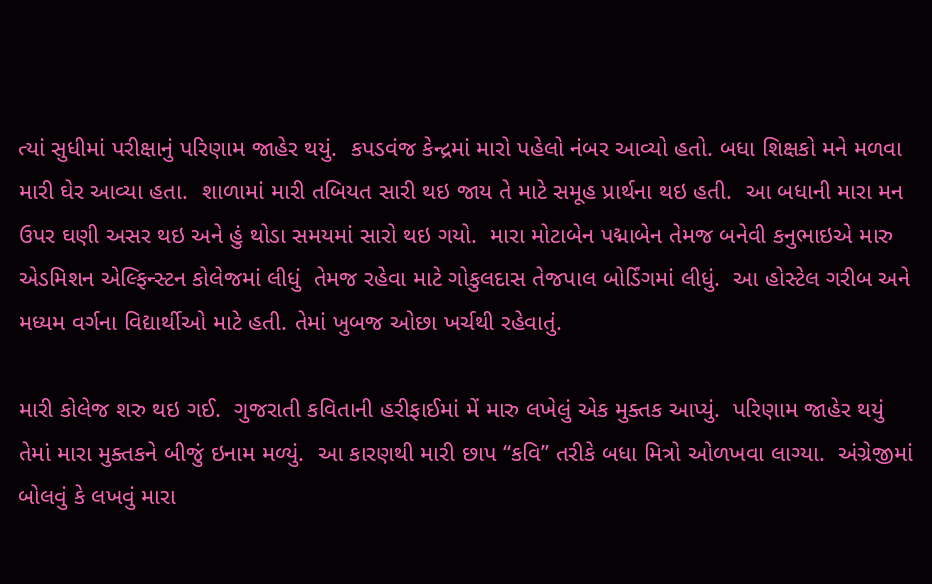ત્યાં સુધીમાં પરીક્ષાનું પરિણામ જાહેર થયું.  કપડવંજ કેન્દ્રમાં મારો પહેલો નંબર આવ્યો હતો. બધા શિક્ષકો મને મળવા મારી ઘેર આવ્યા હતા.  શાળામાં મારી તબિયત સારી થઇ જાય તે માટે સમૂહ પ્રાર્થના થઇ હતી.  આ બધાની મારા મન ઉપર ઘણી અસર થઇ અને હું થોડા સમયમાં સારો થઇ ગયો.  મારા મોટાબેન પદ્માબેન તેમજ બનેવી કનુભાઇએ મારુ એડમિશન એલ્ફિન્સ્ટન કોલેજમાં લીધું  તેમજ રહેવા માટે ગોકુલદાસ તેજપાલ બોર્ડિંગમાં લીધું.  આ હોસ્ટેલ ગરીબ અને મધ્યમ વર્ગના વિદ્યાર્થીઓ માટે હતી. તેમાં ખુબજ ઓછા ખર્ચથી રહેવાતું.

મારી કોલેજ શરુ થઇ ગઈ.  ગુજરાતી કવિતાની હરીફાઈમાં મેં મારુ લખેલું એક મુક્તક આપ્યું.  પરિણામ જાહેર થયું તેમાં મારા મુક્તકને બીજું ઇનામ મળ્યું.  આ કારણથી મારી છાપ “કવિ” તરીકે બધા મિત્રો ઓળખવા લાગ્યા.  અંગ્રેજીમાં બોલવું કે લખવું મારા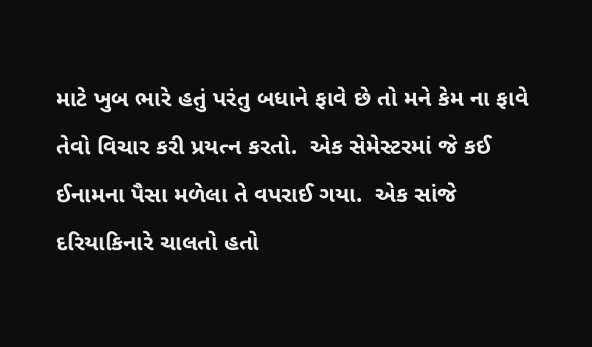માટે ખુબ ભારે હતું પરંતુ બધાને ફાવે છે તો મને કેમ ના ફાવે તેવો વિચાર કરી પ્રયત્ન કરતો.  એક સેમેસ્ટરમાં જે કઈ ઈનામના પૈસા મળેલા તે વપરાઈ ગયા.  એક સાંજે દરિયાકિનારે ચાલતો હતો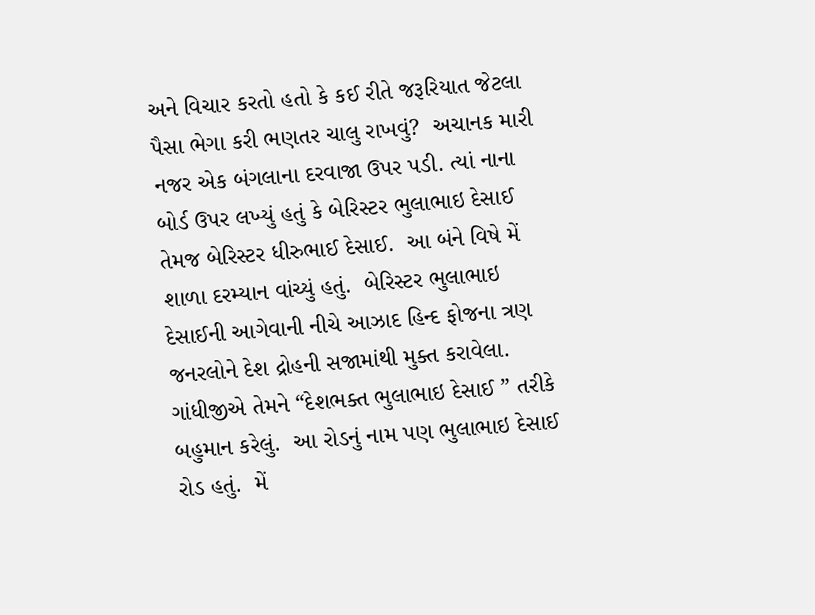અને વિચાર કરતો હતો કે કઈ રીતે જરૂરિયાત જેટલા પૈસા ભેગા કરી ભણતર ચાલુ રાખવું?  અચાનક મારી નજર એક બંગલાના દરવાજા ઉપર પડી. ત્યાં નાના બોર્ડ ઉપર લખ્યું હતું કે બેરિસ્ટર ભુલાભાઇ દેસાઈ તેમજ બેરિસ્ટર ધીરુભાઈ દેસાઈ.  આ બંને વિષે મેં શાળા દરમ્યાન વાંચ્યું હતું.  બેરિસ્ટર ભુલાભાઇ દેસાઈની આગેવાની નીચે આઝાદ હિન્દ ફોજના ત્રણ જનરલોને દેશ દ્રોહની સજામાંથી મુક્ત કરાવેલા.   ગાંધીજીએ તેમને “દેશભક્ત ભુલાભાઇ દેસાઈ ” તરીકે બહુમાન કરેલું.  આ રોડનું નામ પણ ભુલાભાઇ દેસાઈ રોડ હતું.  મેં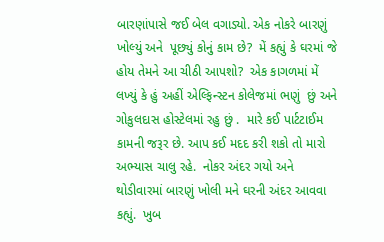બારણાંપાસે જઈ બેલ વગાડ્યો. એક નોકરે બારણું ખોલ્યું અને  પૂછ્યું કોનું કામ છે?  મેં કહ્યું કે ઘરમાં જે હોય તેમને આ ચીઠી આપશો?  એક કાગળમાં મેં લખ્યું કે હું અહીં એલ્ફિન્સ્ટન કોલેજમાં ભણું  છું અને ગોકુલદાસ હોસ્ટેલમાં રહુ છું .  મારે કઈ પાર્ટટાઈમ કામની જરૂર છે. આપ કઈ મદદ કરી શકો તો મારો અભ્યાસ ચાલુ રહે.  નોકર અંદર ગયો અને થોડીવારમાં બારણું ખોલી મને ઘરની અંદર આવવા કહ્યું.  ખુબ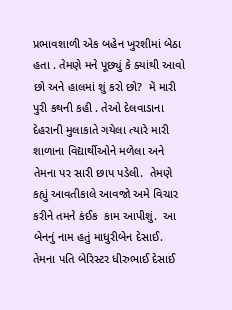પ્રભાવશાળી એક બહેન ખુરશીમાં બેઠા હતા . તેમણે મને પૂછ્યું કે ક્યાંથી આવો છો અને હાલમાં શું કરો છો?  મેં મારી પુરી કથની કહી . તેઓ દેલવાડાના દેહરાની મુલાકાતે ગયેલા ત્યારે મારી શાળાના વિદ્યાર્થીઓને મળેલા અને તેમના પર સારી છાપ પડેલી.  તેમણે કહ્યું આવતીકાલે આવજો અમે વિચાર કરીને તમને કંઈક  કામ આપીશું.  આ બેનનું નામ હતું માધુરીબેન દેસાઈ.  તેમના પતિ બેરિસ્ટર ધીરુભાઈ દેસાઈ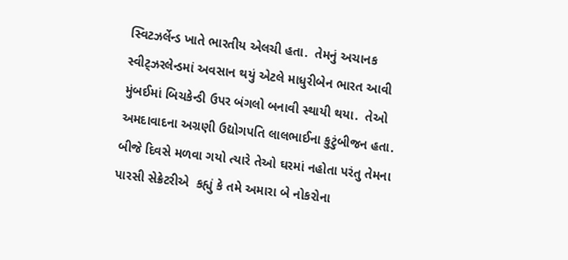સ્વિટઝર્લેન્ડ ખાતે ભારતીય એલચી હતા.  તેમનું અચાનક સ્વીટ્ઝરલેન્ડમાં અવસાન થયું એટલે માધુરીબેન ભારત આવી મુંબઈમાં બિચકેન્ડી ઉપર બંગલો બનાવી સ્થાયી થયા.  તેઓ અમદાવાદના અગ્રણી ઉદ્યોગપતિ લાલભાઈના કુટુંબીજન હતા. બીજે દિવસે મળવા ગયો ત્યારે તેઓ ઘરમાં નહોતા પરંતુ તેમના પારસી સેક્રેટરીએ  કહ્યું કે તમે અમારા બે નોકરોના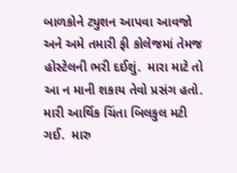બાળકોને ટ્યુશન આપવા આવજો અને અમે તમારી ફી કોલેજમાં તેમજ હોસ્ટેલની ભરી દઈશું.  મારા માટે તો આ ન માની શકાય તેવો પ્રસંગ હતો.  મારી આર્થિક ચિંતા બિલકુલ મટી ગઈ.  મારુ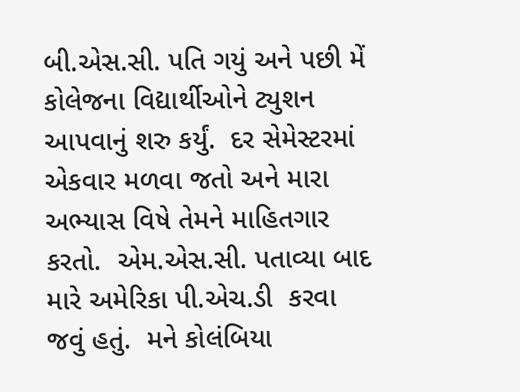બી.એસ.સી. પતિ ગયું અને પછી મેં કોલેજના વિદ્યાર્થીઓને ટ્યુશન આપવાનું શરુ કર્યું.  દર સેમેસ્ટરમાં એકવાર મળવા જતો અને મારા અભ્યાસ વિષે તેમને માહિતગાર કરતો.  એમ.એસ.સી. પતાવ્યા બાદ મારે અમેરિકા પી.એચ.ડી  કરવા જવું હતું.  મને કોલંબિયા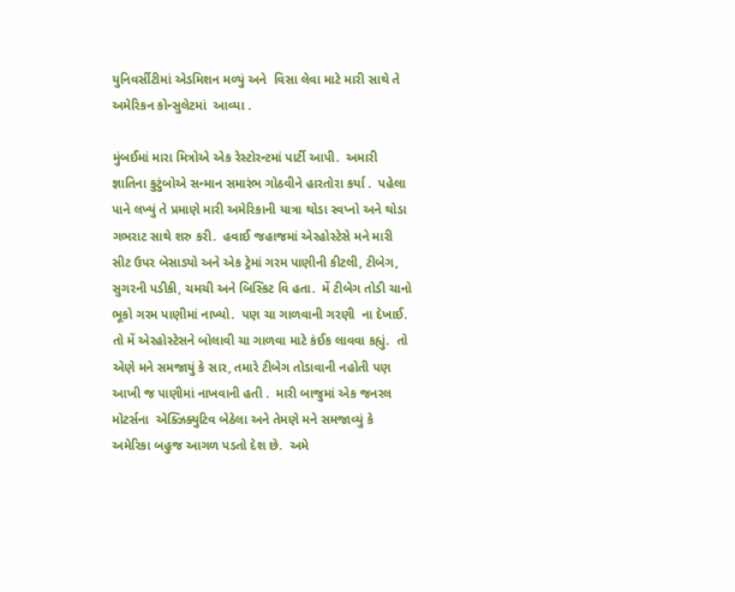યુનિવર્સીટીમાં એડમિશન મળ્યું અને  વિસા લેવા માટે મારી સાથે તે અમેરિકન કોન્સુલેટમાં  આવ્યા .

મુંબઈમાં મારા મિત્રોએ એક રેસ્ટોરન્ટમાં પાર્ટી આપી.  અમારી જ્ઞાતિના કુટુંબોએ સન્માન સમારંભ ગોઠવીને હારતોરા કર્યા .  પહેલા પાને લખ્યું તે પ્રમાણે મારી અમેરિકાની યાત્રા થોડા સ્વપ્નો અને થોડા ગભરાટ સાથે શરુ કરી.  હવાઈ જહાજમાં એરહોસ્ટેસે મને મારી સીટ ઉપર બેસાડ્યો અને એક ટ્રેમાં ગરમ પાણીની કીટલી, ટીબેગ, સુગરની પડીકી, ચમચી અને બિસ્કિટ વિ હતા.  મેં ટીબેગ તોડી ચાનો ભૂકો ગરમ પાણીમાં નાખ્યો.  પણ ચા ગાળવાની ગરણી  ના દેખાઈ.  તો મેં એરહોસ્ટેસને બોલાવી ચા ગાળવા માટે કંઈક લાવવા કહ્યું.  તો એણે મને સમજાયું કે સાર, તમારે ટીબેગ તોડાવાની નહોતી પણ આખી જ પાણીમાં નાખવાની હતી .  મારી બાજુમાં એક જનરલ મોટર્સના  એક્ઝિક્યુટિવ બેઠેલા અને તેમણે મને સમજાવ્યું કે અમેરિકા બહુજ આગળ પડતો દેશ છે.  અમે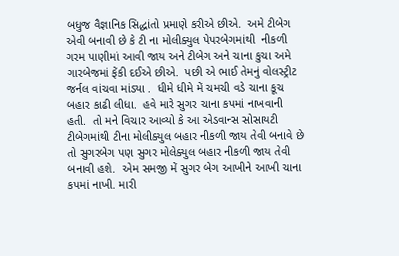બધુજ વૈજ્ઞાનિક સિદ્ધાંતો પ્રમાણે કરીએ છીએ.  અમે ટીબેગ એવી બનાવી છે કે ટી ના મોલીક્યુલ પેપરબેગમાંથી  નીકળી ગરમ પાણીમાં આવી જાય અને ટીબેગ અને ચાના કુચા અમે ગારબેજમાં ફેંકી દઈએ છીએ.  પછી એ ભાઈ તેમનું વોલસ્ટ્રીટ જર્નલ વાંચવા માંડ્યા .  ધીમે ધીમે મેં ચમચી વડે ચાના કૂચ બહાર કાઢી લીધા.  હવે મારે સુગર ચાના કપમાં નાખવાની હતી.  તો મને વિચાર આવ્યો કે આ એડવાન્સ સોસાયટી ટીબેગમાંથી ટીના મોલીક્યુલ બહાર નીકળી જાય તેવી બનાવે છે તો સુગરબેગ પણ સુગર મોલેક્યુલ બહાર નીકળી જાય તેવી બનાવી હશે.  એમ સમજી મેં સુગર બેગ આખીને આખી ચાના કપમાં નાખી. મારી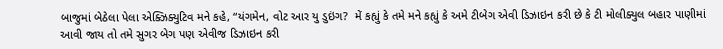બાજુમાં બેઠેલા પેલા એક્ઝિક્યુટિવ મને કહે, “યંગમેન, વોટ આર યુ ડુઇંગ?  મેં કહ્યું કે તમે મને કહ્યું કે અમે ટીબેગ એવી ડિઝાઇન કરી છે કે ટી મોલીક્યુલ બહાર પાણીમાં આવી જાય તો તમે સુગર બેગ પણ એવીજ ડિઝાઇન કરી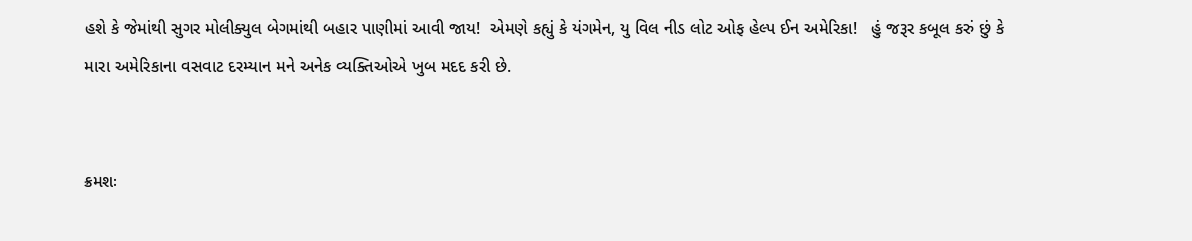હશે કે જેમાંથી સુગર મોલીક્યુલ બેગમાંથી બહાર પાણીમાં આવી જાય!  એમણે કહ્યું કે યંગમેન, યુ વિલ નીડ લોટ ઓફ હેલ્પ ઈન અમેરિકા!   હું જરૂર કબૂલ કરું છું કે મારા અમેરિકાના વસવાટ દરમ્યાન મને અનેક વ્યક્તિઓએ ખુબ મદદ કરી છે.


ક્રમશઃ